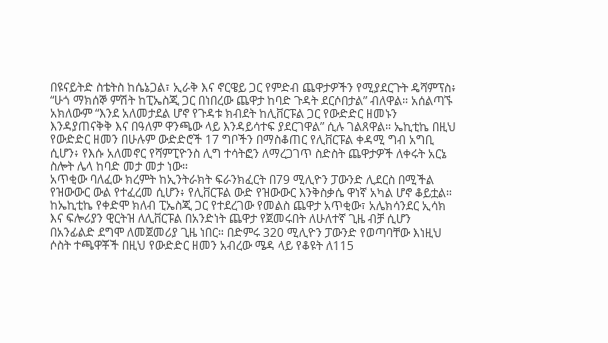በዩናይትድ ስቴትስ ከሴኔጋል፣ ኢራቅ እና ኖርዌይ ጋር የምድብ ጨዋታዎችን የሚያደርጉት ዴሻምፕስ፥ “ሁጎ ማክሰኞ ምሽት ከፒኤስጂ ጋር በነበረው ጨዋታ ከባድ ጉዳት ደርሶበታል” ብለዋል። አሰልጣኙ አክለውም “እንደ አለመታደል ሆኖ የጉዳቱ ክብደት ከሊቨርፑል ጋር የውድድር ዘመኑን እንዳያጠናቅቅ እና በዓለም ዋንጫው ላይ እንዳይሳተፍ ያደርገዋል” ሲሉ ገልጸዋል። ኤኪቲኬ በዚህ የውድድር ዘመን በሁሉም ውድድሮች 17 ግቦችን በማስቆጠር የሊቨርፑል ቀዳሚ ግብ አግቢ ሲሆን፥ የእሱ አለመኖር የሻምፒዮንስ ሊግ ተሳትፎን ለማረጋገጥ ስድስት ጨዋታዎች ለቀሩት አርኔ ስሎት ሌላ ከባድ መታ መታ ነው።
አጥቂው ባለፈው ክረምት ከኢንትራክት ፍራንክፈርት በ79 ሚሊዮን ፓውንድ ሊደርስ በሚችል የዝውውር ውል የተፈረመ ሲሆን፥ የሊቨርፑል ውድ የዝውውር እንቅስቃሴ ዋነኛ አካል ሆኖ ቆይቷል። ከኤኪቲኬ የቀድሞ ክለብ ፒኤስጂ ጋር የተደረገው የመልስ ጨዋታ አጥቂው፣ አሌክሳንደር ኢሳክ እና ፍሎሪያን ዊርትዝ ለሊቨርፑል በአንድነት ጨዋታ የጀመሩበት ለሁለተኛ ጊዜ ብቻ ሲሆን በአንፊልድ ደግሞ ለመጀመሪያ ጊዜ ነበር። በድምሩ 320 ሚሊዮን ፓውንድ የወጣባቸው እነዚህ ሶስት ተጫዋቾች በዚህ የውድድር ዘመን አብረው ሜዳ ላይ የቆዩት ለ115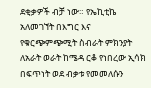ደቂቃዎች ብቻ ነው። የኤኪቲኬ አለመገኘት በእግር እና የቁርጭምጭሚት ስብራት ምክንያት ለአራት ወራት ከሜዳ ርቆ የነበረው ኢሳክ በፍጥነት ወደ ብቃቱ የመመለሱን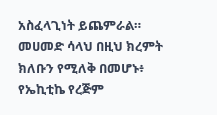አስፈላጊነት ይጨምራል። መሀመድ ሳላህ በዚህ ክረምት ክለቡን የሚለቅ በመሆኑ፥ የኤኪቲኬ የረጅም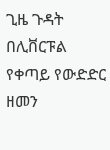ጊዜ ጉዳት በሊቨርፑል የቀጣይ የውድድር ዘመን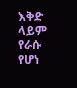እቅድ ላይም የራሱ የሆነ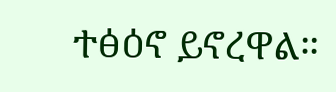ተፅዕኖ ይኖረዋል።